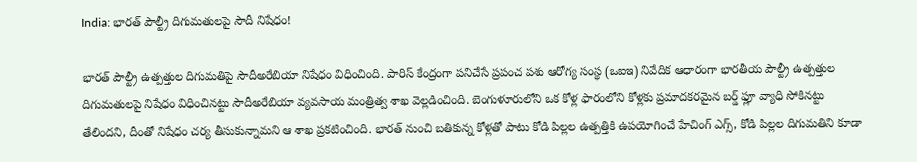India: భారత్ పౌల్ట్రీ దిగుమతులపై సౌదీ నిషేధం!

భారత్‌ పౌల్ట్రీ ఉత్పత్తుల దిగుమతిపై సౌదీఅరేబియా నిషేధం విధించింది. పారిస్‌ కేంద్రంగా పనిచేసే ప్రపంచ పశు ఆరోగ్య సంస్థ (ఒఐఇ) నివేదిక ఆధారంగా భారతీయ పౌల్ట్రీ ఉత్పత్తుల దిగుమతులపై నిషేధం విధించినట్టు సౌదీఅరేబియా వ్యవసాయ మంత్రిత్వ శాఖ వెల్లడించింది. బెంగుళూరులోని ఒక కోళ్ల ఫారంలోని కోళ్లకు ప్రమాదకరమైన బర్డ్‌ ఫ్లూ వ్యాధి సోకినట్టు తేలిందని, దీంతో నిషేధం చర్య తీసుకున్నామని ఆ శాఖ ప్రకటించింది. భారత్‌ నుంచి బతికున్న కోళ్లతో పాటు కోడి పిల్లల ఉత్పత్తికి ఉపయోగించే హేచింగ్‌ ఎగ్స్‌, కోడి పిల్లల దిగుమతిని కూడా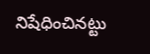నిషేధించినట్టు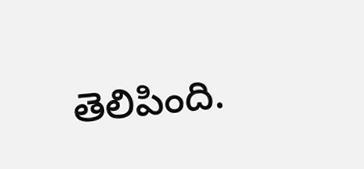తెలిపింది.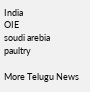India
OIE
soudi arebia
paultry

More Telugu News